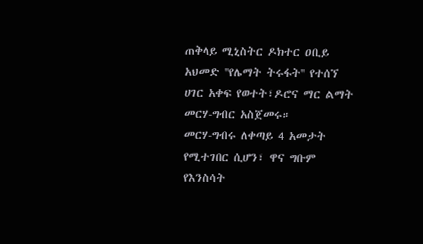ጠቅላይ ሚኒስትር ዶክተር ዐቢይ አህመድ ''የሌማት ትሩፋት'' የተሰኘ ሀገር አቀፍ የወተት፣ዶሮና ማር ልማት መርሃ-ግብር አስጀመሩ።
መርሃ-ግብሩ ለቀጣይ 4 አመታት የሚተገበር ሲሆን፣ ዋና ግቡም የእንስሳት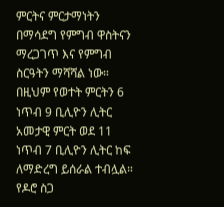ምርትና ምርታማነትን በማሳደግ የምግብ ዋስትናን ማረጋገጥ እና የምግብ ስርዓትን ማሻሻል ነው።
በዚህም የወተት ምርትን 6 ነጥብ 9 ቢሊዮን ሊትር አመታዊ ምርት ወደ 11 ነጥብ 7 ቢሊዮን ሊትር ከፍ ለማድረግ ይሰራል ተብሏል።
የዶሮ ስጋ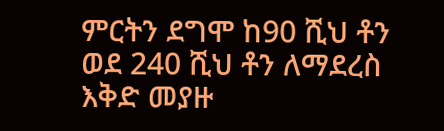ምርትን ደግሞ ከ90 ሺህ ቶን ወደ 240 ሺህ ቶን ለማደረስ እቅድ መያዙ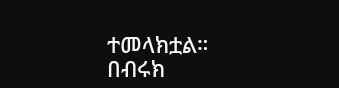ተመላክቷል።
በብሩክ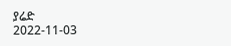ያሬድ
2022-11-03